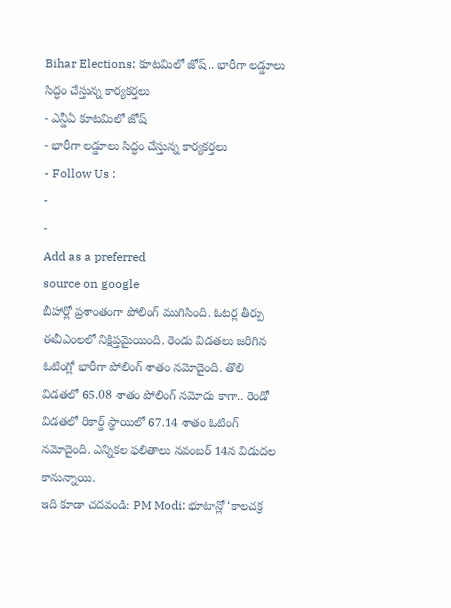Bihar Elections: కూటమిలో జోష్.. భారీగా లడ్డూలు సిద్ధం చేస్తున్న కార్యకర్తలు
- ఎన్డీఏ కూటమిలో జోష్
- భారీగా లడ్డూలు సిద్ధం చేస్తున్న కార్యకర్తలు
- Follow Us :
-
-
Add as a preferred
source on google
బీహార్లో ప్రశాంతంగా పోలింగ్ ముగిసింది. ఓటర్ల తీర్పు ఈవీఎంలలో నిక్షిప్తమైయింది. రెండు విడతలు జరిగిన ఓటింగ్లో భారీగా పోలింగ్ శాతం నమోదైంది. తొలి విడతలో 65.08 శాతం పోలింగ్ నమోదు కాగా.. రెండో విడతలో రికార్డ్ స్థాయిలో 67.14 శాతం ఓటింగ్ నమోదైంది. ఎన్నికల ఫలితాలు నవంబర్ 14న విడుదల కానున్నాయి.
ఇది కూడా చదవండి: PM Modi: భూటాన్లో ‘కాలచక్ర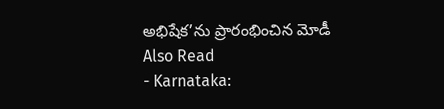అభిషేక’ను ప్రారంభించిన మోడీ
Also Read
- Karnataka: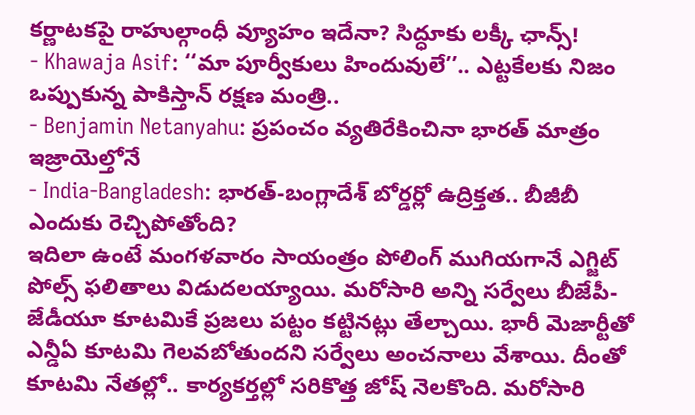కర్ణాటకపై రాహుల్గాంధీ వ్యూహం ఇదేనా? సిద్ధూకు లక్కీ ఛాన్స్!
- Khawaja Asif: ‘‘మా పూర్వీకులు హిందువులే’’.. ఎట్టకేలకు నిజం ఒప్పుకున్న పాకిస్తాన్ రక్షణ మంత్రి..
- Benjamin Netanyahu: ప్రపంచం వ్యతిరేకించినా భారత్ మాత్రం ఇజ్రాయెల్తోనే
- India-Bangladesh: భారత్-బంగ్లాదేశ్ బోర్డర్లో ఉద్రిక్తత.. బీజీబీ ఎందుకు రెచ్చిపోతోంది?
ఇదిలా ఉంటే మంగళవారం సాయంత్రం పోలింగ్ ముగియగానే ఎగ్జిట్ పోల్స్ ఫలితాలు విడుదలయ్యాయి. మరోసారి అన్ని సర్వేలు బీజేపీ-జేడీయూ కూటమికే ప్రజలు పట్టం కట్టినట్లు తేల్చాయి. భారీ మెజార్టీతో ఎన్డీఏ కూటమి గెలవబోతుందని సర్వేలు అంచనాలు వేశాయి. దీంతో కూటమి నేతల్లో.. కార్యకర్తల్లో సరికొత్త జోష్ నెలకొంది. మరోసారి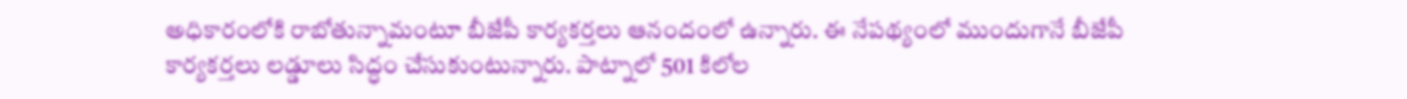అధికారంలోకి రాబోతున్నామంటూ బీజేపీ కార్యకర్తలు ఆనందంలో ఉన్నారు. ఈ నేపథ్యంలో ముందుగానే బీజేపీ కార్యకర్తలు లడ్డూలు సిద్ధం చేసుకుంటున్నారు. పాట్నాలో 501 కిలోల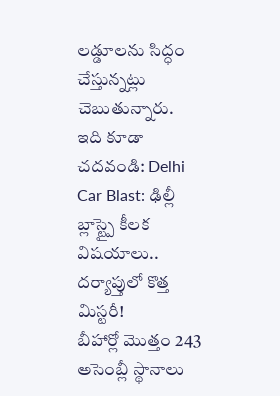లడ్డూలను సిద్ధం చేస్తున్నట్లు చెబుతున్నారు.
ఇది కూడా చదవండి: Delhi Car Blast: ఢిల్లీ బ్లాస్ట్పై కీలక విషయాలు.. దర్యాప్తులో కొత్త మిస్టరీ!
బీహార్లో మొత్తం 243 అసెంబ్లీ స్థానాలు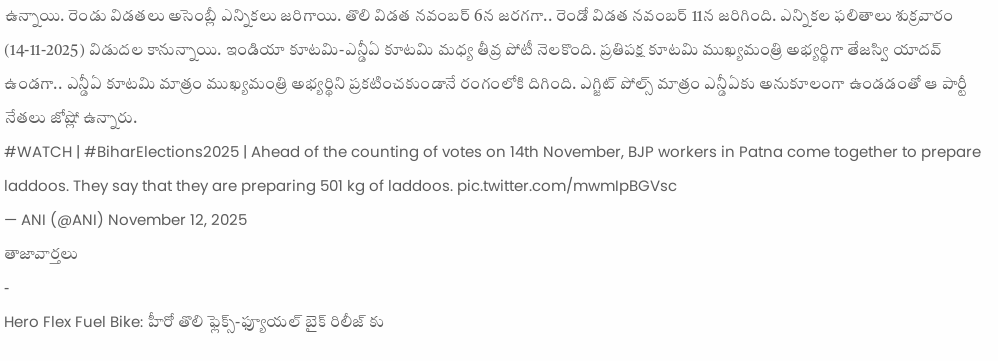ఉన్నాయి. రెండు విడతలు అసెంబ్లీ ఎన్నికలు జరిగాయి. తొలి విడత నవంబర్ 6న జరగగా.. రెండో విడత నవంబర్ 11న జరిగింది. ఎన్నికల ఫలితాలు శుక్రవారం (14-11-2025) విడుదల కానున్నాయి. ఇండియా కూటమి-ఎన్డీఏ కూటమి మధ్య తీవ్ర పోటీ నెలకొంది. ప్రతిపక్ష కూటమి ముఖ్యమంత్రి అభ్యర్థిగా తేజస్వి యాదవ్ ఉండగా.. ఎన్డీఏ కూటమి మాత్రం ముఖ్యమంత్రి అభ్యర్థిని ప్రకటించకుండానే రంగంలోకి దిగింది. ఎగ్జిట్ పోల్స్ మాత్రం ఎన్డీఏకు అనుకూలంగా ఉండడంతో ఆ పార్టీ నేతలు జోష్లో ఉన్నారు.
#WATCH | #BiharElections2025 | Ahead of the counting of votes on 14th November, BJP workers in Patna come together to prepare laddoos. They say that they are preparing 501 kg of laddoos. pic.twitter.com/mwmIpBGVsc
— ANI (@ANI) November 12, 2025
తాజావార్తలు
-
Hero Flex Fuel Bike: హీరో తొలి ఫ్లెక్స్-ఫ్యూయల్ బైక్ రిలీజ్ కు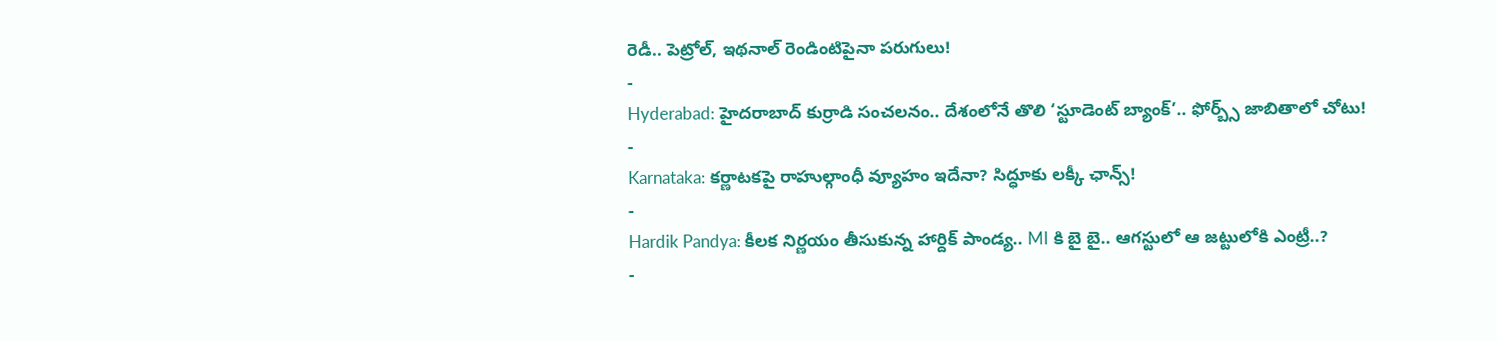రెడీ.. పెట్రోల్, ఇథనాల్ రెండింటిపైనా పరుగులు!
-
Hyderabad: హైదరాబాద్ కుర్రాడి సంచలనం.. దేశంలోనే తొలి ‘స్టూడెంట్ బ్యాంక్’.. ఫోర్బ్స్ జాబితాలో చోటు!
-
Karnataka: కర్ణాటకపై రాహుల్గాంధీ వ్యూహం ఇదేనా? సిద్ధూకు లక్కీ ఛాన్స్!
-
Hardik Pandya: కీలక నిర్ణయం తీసుకున్న హార్దిక్ పాండ్య.. MI కి బై బై.. ఆగస్టులో ఆ జట్టులోకి ఎంట్రీ..?
-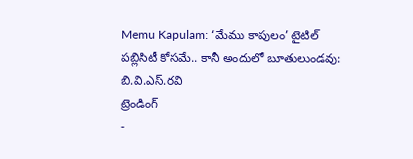Memu Kapulam: ‘మేము కాపులం’ టైటిల్ పబ్లిసిటీ కోసమే.. కానీ అందులో బూతులుండవు: బి.వి.ఎస్.రవి
ట్రెండింగ్
-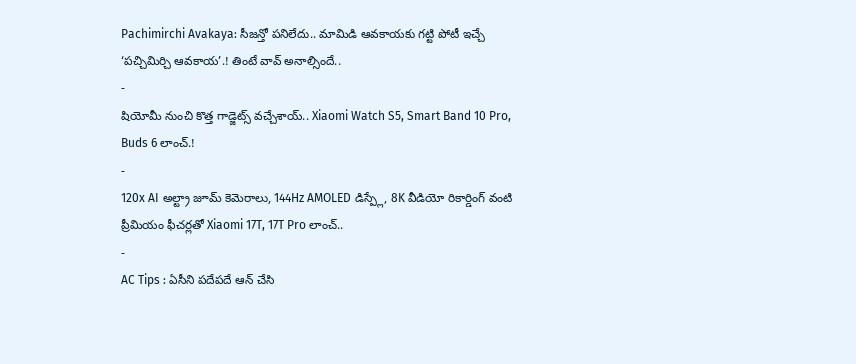Pachimirchi Avakaya: సీజన్తో పనిలేదు.. మామిడి ఆవకాయకు గట్టి పోటీ ఇచ్చే ‘పచ్చిమిర్చి ఆవకాయ’.! తింటే వావ్ అనాల్సిందే..
-
షియోమీ నుంచి కొత్త గాడ్జెట్స్ వచ్చేశాయ్.. Xiaomi Watch S5, Smart Band 10 Pro, Buds 6 లాంచ్.!
-
120x AI అల్ట్రా జూమ్ కెమెరాలు, 144Hz AMOLED డిస్ప్లే, 8K వీడియో రికార్డింగ్ వంటి ప్రీమియం ఫీచర్లతో Xiaomi 17T, 17T Pro లాంచ్..
-
AC Tips : ఏసీని పదేపదే ఆన్ చేసి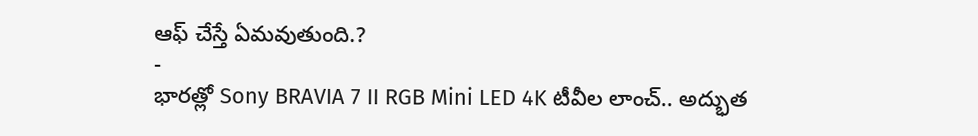ఆఫ్ చేస్తే ఏమవుతుంది.?
-
భారత్లో Sony BRAVIA 7 II RGB Mini LED 4K టీవీల లాంచ్.. అద్భుత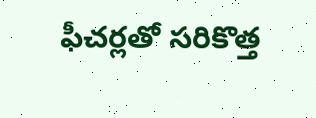ఫీచర్లతో సరికొత్త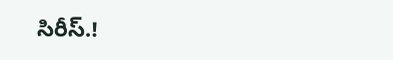సిరీస్.!